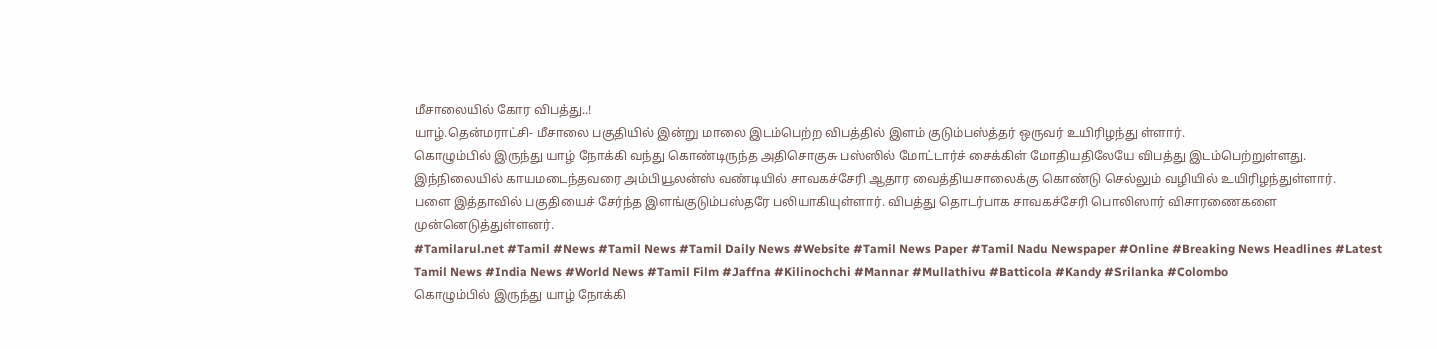மீசாலையில் கோர விபத்து..!
யாழ்.தென்மராட்சி- மீசாலை பகுதியில் இன்று மாலை இடம்பெற்ற விபத்தில் இளம் குடும்பஸ்த்தர் ஒருவர் உயிரிழந்து ள்ளார்.
கொழும்பில் இருந்து யாழ் நோக்கி வந்து கொண்டிருந்த அதிசொகுசு பஸ்ஸில் மோட்டார்ச் சைக்கிள் மோதியதிலேயே விபத்து இடம்பெற்றுள்ளது.
இந்நிலையில் காயமடைந்தவரை அம்பியூலன்ஸ் வண்டியில் சாவகச்சேரி ஆதார வைத்தியசாலைக்கு கொண்டு செல்லும் வழியில் உயிரிழந்துள்ளார்.
பளை இத்தாவில் பகுதியைச் சேர்ந்த இளங்குடும்பஸ்தரே பலியாகியுள்ளார். விபத்து தொடர்பாக சாவகச்சேரி பொலிஸார் விசாரணைகளை முன்னெடுத்துள்ளனர்.
#Tamilarul.net #Tamil #News #Tamil News #Tamil Daily News #Website #Tamil News Paper #Tamil Nadu Newspaper #Online #Breaking News Headlines #Latest Tamil News #India News #World News #Tamil Film #Jaffna #Kilinochchi #Mannar #Mullathivu #Batticola #Kandy #Srilanka #Colombo
கொழும்பில் இருந்து யாழ் நோக்கி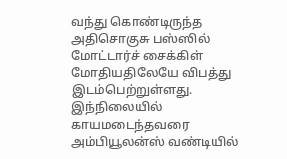வந்து கொண்டிருந்த அதிசொகுசு பஸ்ஸில் மோட்டார்ச் சைக்கிள் மோதியதிலேயே விபத்து இடம்பெற்றுள்ளது.
இந்நிலையில் காயமடைந்தவரை அம்பியூலன்ஸ் வண்டியில்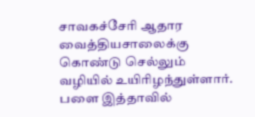சாவகச்சேரி ஆதார வைத்தியசாலைக்கு கொண்டு செல்லும் வழியில் உயிரிழந்துள்ளார்.
பளை இத்தாவில்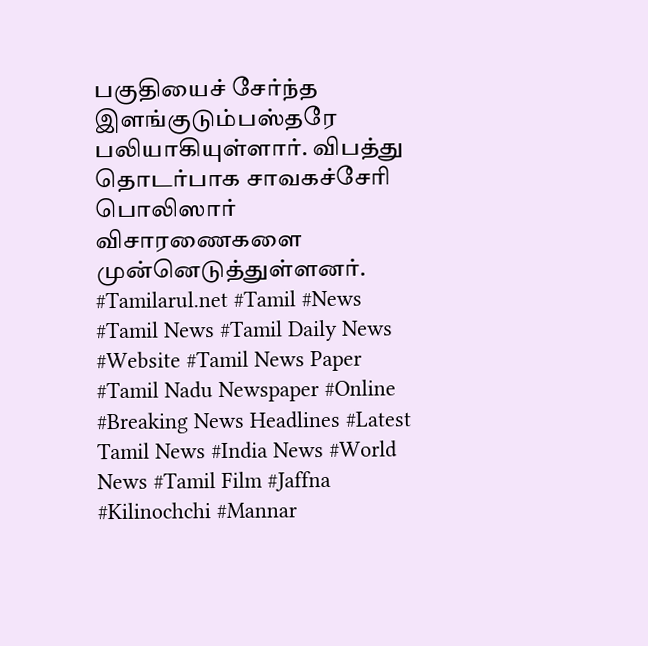பகுதியைச் சேர்ந்த இளங்குடும்பஸ்தரே பலியாகியுள்ளார். விபத்து தொடர்பாக சாவகச்சேரி பொலிஸார் விசாரணைகளை முன்னெடுத்துள்ளனர்.
#Tamilarul.net #Tamil #News #Tamil News #Tamil Daily News #Website #Tamil News Paper #Tamil Nadu Newspaper #Online #Breaking News Headlines #Latest Tamil News #India News #World News #Tamil Film #Jaffna #Kilinochchi #Mannar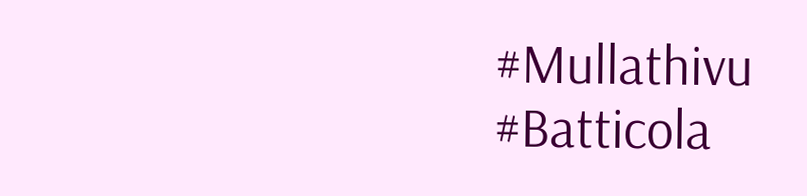#Mullathivu #Batticola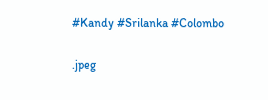#Kandy #Srilanka #Colombo

.jpeg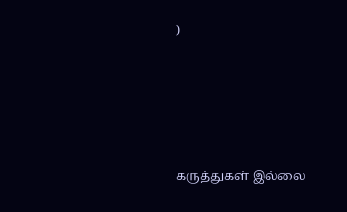)





கருத்துகள் இல்லை